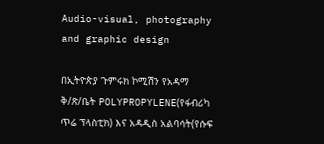Audio-visual, photography and graphic design

በኢትዮጵያ ጉምሩክ ኮሚሽን የአዳማ ቅ/ጽ/ቤት POLYPROPYLENE(የፋብሪካ ጥሬ ፕላስቲክ) እና አዳዲስ አልባሳት(የሱፍ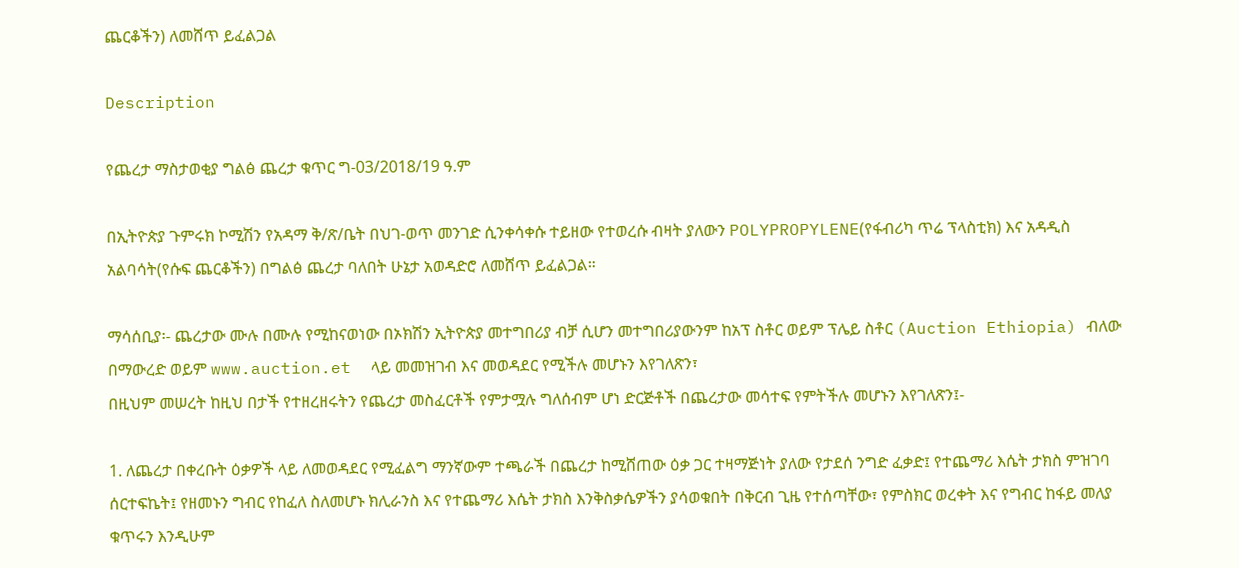ጨርቆችን) ለመሸጥ ይፈልጋል

Description

የጨረታ ማስታወቂያ ግልፅ ጨረታ ቁጥር ግ-03/2018/19 ዓ.ም

በኢትዮጵያ ጉምሩክ ኮሚሽን የአዳማ ቅ/ጽ/ቤት በህገ-ወጥ መንገድ ሲንቀሳቀሱ ተይዘው የተወረሱ ብዛት ያለውን POLYPROPYLENE(የፋብሪካ ጥሬ ፕላስቲክ) እና አዳዲስ አልባሳት(የሱፍ ጨርቆችን) በግልፅ ጨረታ ባለበት ሁኔታ አወዳድሮ ለመሸጥ ይፈልጋል።

ማሳሰቢያ፡- ጨረታው ሙሉ በሙሉ የሚከናወነው በኦክሽን ኢትዮጵያ መተግበሪያ ብቻ ሲሆን መተግበሪያውንም ከአፕ ስቶር ወይም ፕሌይ ስቶር (Auction Ethiopia) ብለው በማውረድ ወይም www.auction.et  ላይ መመዝገብ እና መወዳደር የሚችሉ መሆኑን እየገለጽን፣
በዚህም መሠረት ከዚህ በታች የተዘረዘሩትን የጨረታ መስፈርቶች የምታሟሉ ግለሰብም ሆነ ድርጅቶች በጨረታው መሳተፍ የምትችሉ መሆኑን እየገለጽን፤-

1. ለጨረታ በቀረቡት ዕቃዎች ላይ ለመወዳደር የሚፈልግ ማንኛውም ተጫራች በጨረታ ከሚሸጠው ዕቃ ጋር ተዛማጅነት ያለው የታደሰ ንግድ ፈቃድ፤ የተጨማሪ እሴት ታክስ ምዝገባ ሰርተፍኬት፤ የዘመኑን ግብር የከፈለ ስለመሆኑ ክሊራንስ እና የተጨማሪ እሴት ታክስ እንቅስቃሴዎችን ያሳወቁበት በቅርብ ጊዜ የተሰጣቸው፣ የምስክር ወረቀት እና የግብር ከፋይ መለያ ቁጥሩን እንዲሁም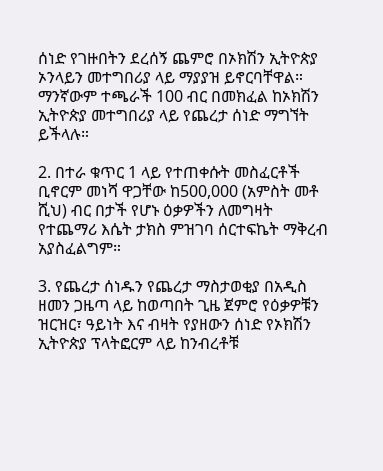ሰነድ የገዙበትን ደረሰኝ ጨምሮ በኦክሽን ኢትዮጵያ ኦንላይን መተግበሪያ ላይ ማያያዝ ይኖርባቸዋል። ማንኛውም ተጫራች 100 ብር በመክፈል ከኦክሽን ኢትዮጵያ መተግበሪያ ላይ የጨረታ ሰነድ ማግኘት ይችላሉ።

2. በተራ ቁጥር 1 ላይ የተጠቀሱት መስፈርቶች ቢኖርም መነሻ ዋጋቸው ከ500,000 (አምስት መቶ ሺህ) ብር በታች የሆኑ ዕቃዎችን ለመግዛት የተጨማሪ እሴት ታክስ ምዝገባ ሰርተፍኬት ማቅረብ አያስፈልግም።

3. የጨረታ ሰነዱን የጨረታ ማስታወቂያ በአዲስ ዘመን ጋዜጣ ላይ ከወጣበት ጊዜ ጀምሮ የዕቃዎቹን ዝርዝር፣ ዓይነት እና ብዛት የያዘውን ሰነድ የኦክሽን ኢትዮጵያ ፕላትፎርም ላይ ከንብረቶቹ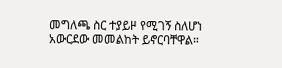መግለጫ ስር ተያይዞ የሚገኝ ስለሆነ አውርደው መመልከት ይኖርባቸዋል።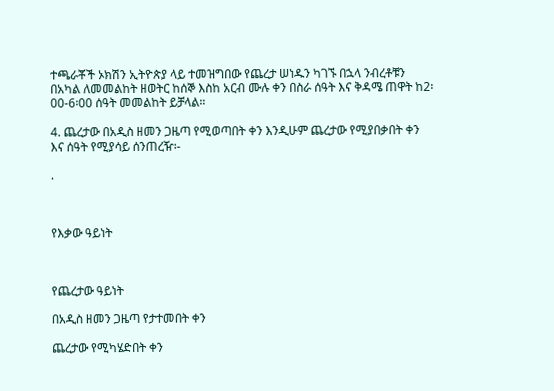ተጫራቾች ኦክሽን ኢትዮጵያ ላይ ተመዝግበው የጨረታ ሠነዱን ካገኙ በኋላ ንብረቶቹን በአካል ለመመልከት ዘወትር ከሰኞ እስከ አርብ ሙሉ ቀን በስራ ሰዓት እና ቅዳሜ ጠዋት ከ2፡00-6፡00 ሰዓት መመልከት ይቻላል።

4. ጨረታው በአዲስ ዘመን ጋዜጣ የሚወጣበት ቀን እንዲሁም ጨረታው የሚያበቃበት ቀን እና ሰዓት የሚያሳይ ሰንጠረዥ፡-

.



የእቃው ዓይነት



የጨረታው ዓይነት

በአዲስ ዘመን ጋዜጣ የታተመበት ቀን

ጨረታው የሚካሄድበት ቀን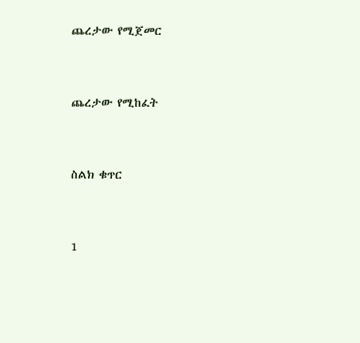ጨረታው የሚጀመር



ጨረታው የሚከፈት



ስልክ ቁጥር



1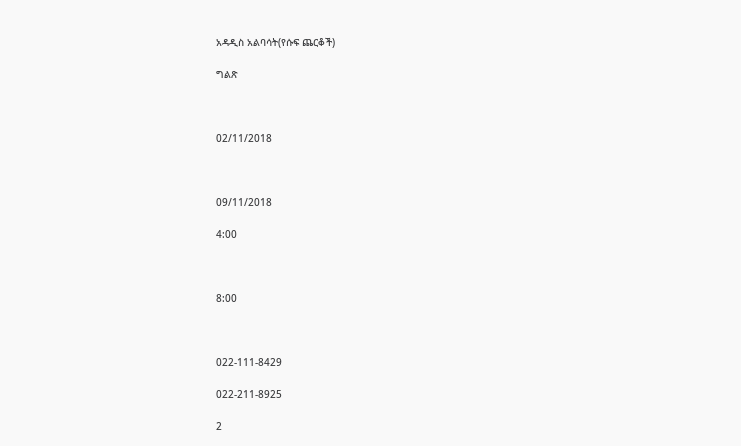አዳዲስ አልባሳት(የሱፍ ጨርቆች)

ግልጽ



02/11/2018



09/11/2018

4:00



8:00



022-111-8429

022-211-8925

2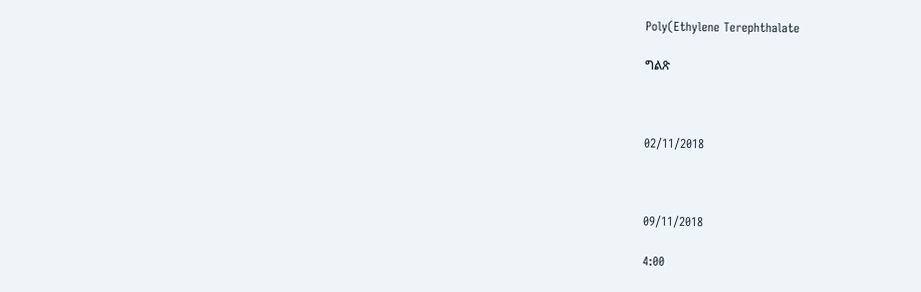Poly(Ethylene Terephthalate

ግልጽ



02/11/2018



09/11/2018

4:00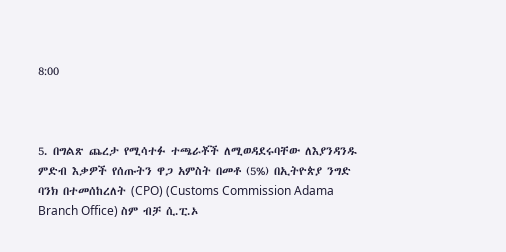8:00



5. በግልጽ ጨረታ የሚሳተፉ ተጫራቾች ለሚወዳደሩባቸው ለእያንዳንዱ ምድብ እቃዎች የሰጡትን ዋጋ አምስት በመቶ (5%) በኢትዮጵያ ንግድ ባንክ በተመሰከረለት (CPO) (Customs Commission Adama Branch Office) ስም ብቻ ሲ.ፒ.ኦ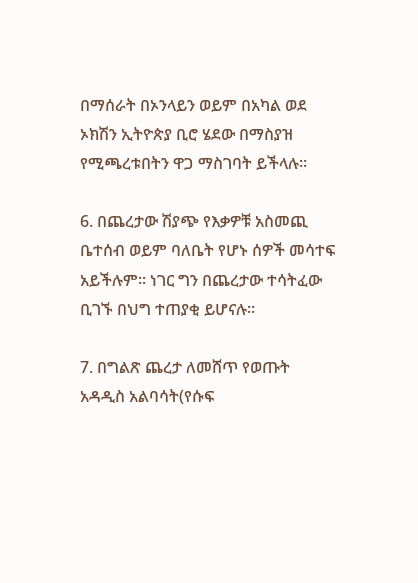በማሰራት በኦንላይን ወይም በአካል ወደ ኦክሽን ኢትዮጵያ ቢሮ ሄደው በማስያዝ የሚጫረቱበትን ዋጋ ማስገባት ይችላሉ።

6. በጨረታው ሽያጭ የእቃዎቹ አስመጪ ቤተሰብ ወይም ባለቤት የሆኑ ሰዎች መሳተፍ አይችሉም። ነገር ግን በጨረታው ተሳትፈው ቢገኙ በህግ ተጠያቂ ይሆናሉ።

7. በግልጽ ጨረታ ለመሸጥ የወጡት አዳዲስ አልባሳት(የሱፍ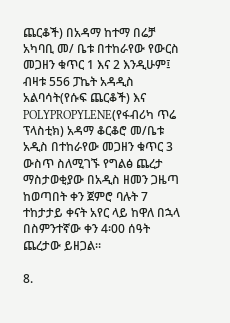ጨርቆች) በአዳማ ከተማ በሬቻ አካባቢ መ/ ቤቱ በተከራየው የውርስ መጋዘን ቁጥር 1 እና 2 እንዲሁም፤ ብዛቱ 556 ፓኬት አዳዲስ አልባሳት(የሱፍ ጨርቆች) እና POLYPROPYLENE(የፋብሪካ ጥሬ ፕላስቲክ) አዳማ ቆርቆሮ መ/ቤቱ አዲስ በተከራየው መጋዘን ቁጥር 3 ውስጥ ስለሚገኙ የግልፅ ጨረታ ማስታወቂያው በአዲስ ዘመን ጋዜጣ ከወጣበት ቀን ጀምሮ ባሉት 7 ተከታታይ ቀናት አየር ላይ ከዋለ በኋላ በስምንተኛው ቀን 4፡00 ሰዓት ጨረታው ይዘጋል።

8.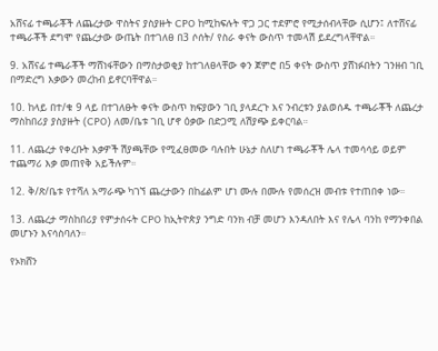አሸናፊ ተጫራቾች ለጨረታው ዋስትና ያስያዙት CPO ከሚከፍሉት ዋጋ ጋር ተደምሮ የሚታሰብላቸው ሲሆን፤ ለተሸናፊ ተጫራቾች ደግሞ የጨረታው ውጤት በተገለፀ በ3 ሶሰት/ የስራ ቀናት ውስጥ ተመላሽ ይደረግላቸዋል።

9. አሸናፊ ተጫራቾች ማሸነፋቸውን በማስታወቂያ ከተገለፀላቸው ቀን ጀምሮ በ5 ቀናት ውስጥ ያሸነፉበትን ገንዘብ ገቢ በማድረግ እቃውን መረከብ ይኖርባቸዋል።

10. ከላይ በተ/ቁ 9 ላይ በተገለፁት ቀናት ውስጥ ክፍያውን ገቢ ያላደረጉ እና ንብረቱን ያልወሰዱ ተጫራቾች ለጨረታ ማስከበሪያ ያስያዙት (CPO) ለመ/ቤቱ ገቢ ሆኖ ዕቃው በድጋሚ ለሽያጭ ይቀርባል።

11. ለጨረታ የቀረቡት እቃዎች ሽያጫቸው የሚፈፀመው ባሉበት ሁኔታ ስለሆነ ተጫራቾች ሌላ ተመሳሳይ ወይም ተጨማሪ እቃ መጠየቅ አይችሉም።

12. ቅ/ጽ/ቤቱ የተሻለ አማራጭ ካገኘ ጨረታውን በከፊልም ሆነ ሙሉ በሙሉ የመሰረዝ መብቱ የተጠበቀ ነው።

13. ለጨረታ ማስከበሪያ የምታሰሩት CPO ከኢትዮጵያ ንግድ ባንክ ብቻ መሆን እንዳለበት እና የሌላ ባንከ የማንቀበል መሆኑን እናሳስባለን።

የኦክሸን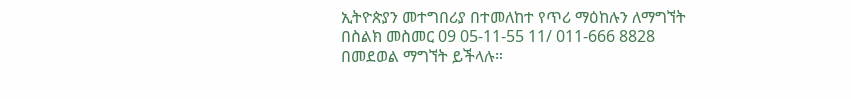ኢትዮጵያን መተግበሪያ በተመለከተ የጥሪ ማዕከሉን ለማግኘት በስልክ መስመር 09 05-11-55 11/ 011-666 8828 በመደወል ማግኘት ይችላሉ።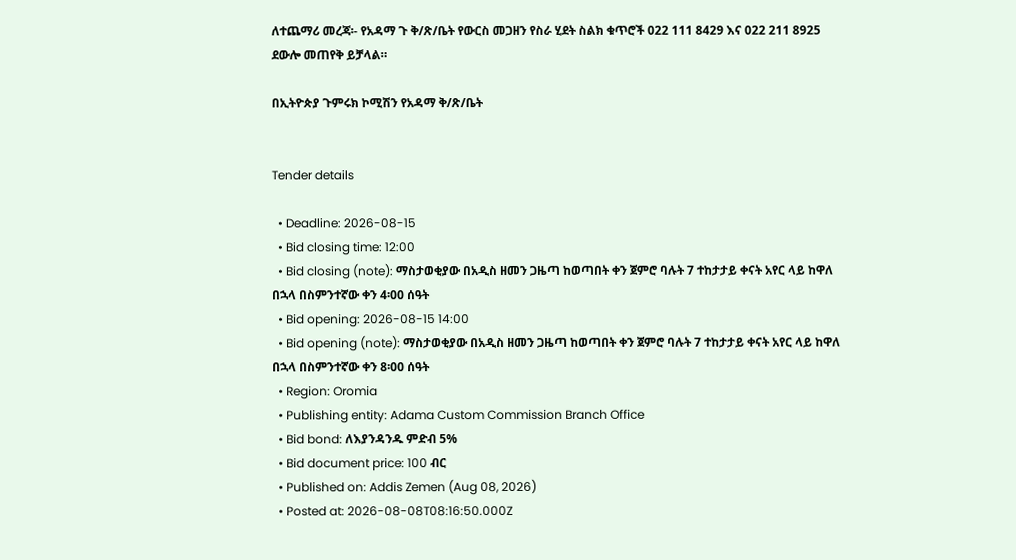ለተጨማሪ መረጃ፡- የአዳማ ጉ ቅ/ጽ/ቤት የውርስ መጋዘን የስራ ሂደት ስልክ ቁጥሮች 022 111 8429 እና 022 211 8925 ደውሎ መጠየቅ ይቻላል።

በኢትዮጵያ ጉምሩክ ኮሚሽን የአዳማ ቅ/ጽ/ቤት


Tender details

  • Deadline: 2026-08-15
  • Bid closing time: 12:00
  • Bid closing (note): ማስታወቂያው በአዲስ ዘመን ጋዜጣ ከወጣበት ቀን ጀምሮ ባሉት 7 ተከታታይ ቀናት አየር ላይ ከዋለ በኋላ በስምንተኛው ቀን 4፡00 ሰዓት
  • Bid opening: 2026-08-15 14:00
  • Bid opening (note): ማስታወቂያው በአዲስ ዘመን ጋዜጣ ከወጣበት ቀን ጀምሮ ባሉት 7 ተከታታይ ቀናት አየር ላይ ከዋለ በኋላ በስምንተኛው ቀን 8፡00 ሰዓት
  • Region: Oromia
  • Publishing entity: Adama Custom Commission Branch Office
  • Bid bond: ለእያንዳንዱ ምድብ 5%
  • Bid document price: 100 ብር
  • Published on: Addis Zemen (Aug 08, 2026)
  • Posted at: 2026-08-08T08:16:50.000Z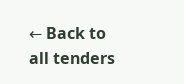← Back to all tenders